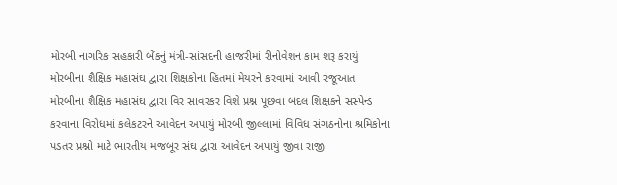મોરબી નાગરિક સહકારી બેંકનું મંત્રી-સાંસદની હાજરીમાં રીનોવેશન કામ શરૂ કરાયું મોરબીના શૈક્ષિક મહાસંઘ દ્વારા શિક્ષકોના હિતમાં મેયરને કરવામાં આવી રજૂઆત મોરબીના શૈક્ષિક મહાસંઘ દ્વારા વિર સાવરકર વિશે પ્રશ્ન પૂછવા બદલ શિક્ષકને સસ્પેન્ડ કરવાના વિરોધમાં કલેકટરને આવેદન અપાયું મોરબી જીલ્લામાં વિવિધ સંગઠનોના શ્રમિકોના પડતર પ્રશ્નો માટે ભારતીય મજબૂર સંઘ દ્વારા આવેદન અપાયું જીવા રાજી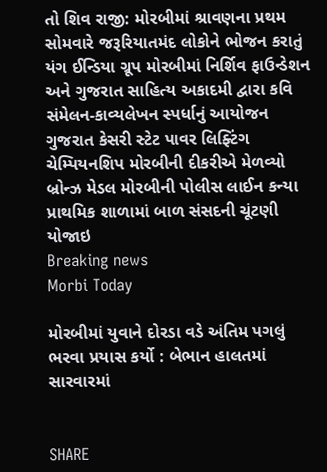તો શિવ રાજી: મોરબીમાં શ્રાવણના પ્રથમ સોમવારે જરૂરિયાતમંદ લોકોને ભોજન કરાતું યંગ ઈન્ડિયા ગ્રૂપ મોરબીમાં નિર્શિવ ફાઉન્ડેશન અને ગુજરાત સાહિત્ય અકાદમી દ્વારા કવિ સંમેલન-કાવ્યલેખન સ્પર્ધાનું આયોજન ગુજરાત કેસરી સ્ટેટ પાવર લિફ્ટિંગ ચેમ્પિયનશિપ મોરબીની દીકરીએ મેળવ્યો બ્રોન્ઝ મેડલ મોરબીની પોલીસ લાઈન કન્યા પ્રાથમિક શાળામાં બાળ સંસદની ચૂંટણી યોજાઇ
Breaking news
Morbi Today

મોરબીમાં યુવાને દોરડા વડે અંતિમ પગલું ભરવા પ્રયાસ કર્યો : બેભાન હાલતમાં સારવારમાં


SHARE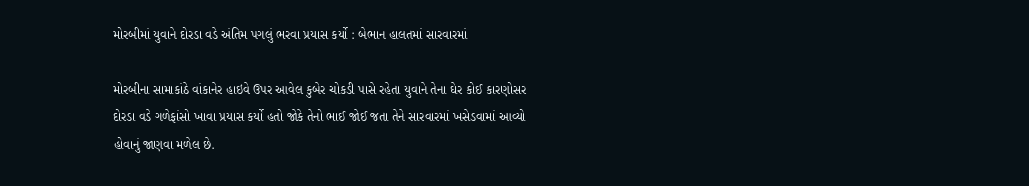મોરબીમાં યુવાને દોરડા વડે અંતિમ પગલું ભરવા પ્રયાસ કર્યો : બેભાન હાલતમાં સારવારમાં

મોરબીના સામાકાંઠે વાંકાનેર હાઇવે ઉપર આવેલ કુબેર ચોકડી પાસે રહેતા યુવાને તેના ઘેર કોઈ કારણોસર દોરડા વડે ગળેફાંસો ખાવા પ્રયાસ કર્યો હતો જોકે તેનો ભાઈ જોઈ જતા તેને સારવારમાં ખસેડવામાં આવ્યો હોવાનું જાણવા મળેલ છે.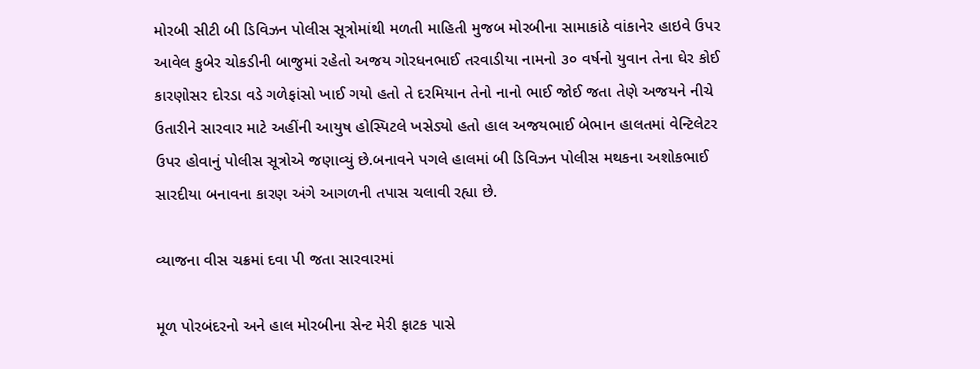મોરબી સીટી બી ડિવિઝન પોલીસ સૂત્રોમાંથી મળતી માહિતી મુજબ મોરબીના સામાકાંઠે વાંકાનેર હાઇવે ઉપર આવેલ કુબેર ચોકડીની બાજુમાં રહેતો અજય ગોરધનભાઈ તરવાડીયા નામનો ૩૦ વર્ષનો યુવાન તેના ઘેર કોઈ કારણોસર દોરડા વડે ગળેફાંસો ખાઈ ગયો હતો તે દરમિયાન તેનો નાનો ભાઈ જોઈ જતા તેણે અજયને નીચે ઉતારીને સારવાર માટે અહીંની આયુષ હોસ્પિટલે ખસેડ્યો હતો હાલ અજયભાઈ બેભાન હાલતમાં વેન્ટિલેટર ઉપર હોવાનું પોલીસ સૂત્રોએ જણાવ્યું છે.બનાવને પગલે હાલમાં બી ડિવિઝન પોલીસ મથકના અશોકભાઈ સારદીયા બનાવના કારણ અંગે આગળની તપાસ ચલાવી રહ્યા છે.

વ્યાજના વીસ ચક્રમાં દવા પી જતા સારવારમાં

મૂળ પોરબંદરનો અને હાલ મોરબીના સેન્ટ મેરી ફાટક પાસે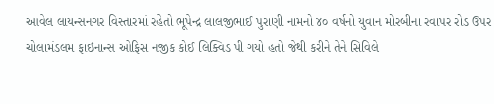આવેલ લાયન્સનગર વિસ્તારમાં રહેતો ભૂપેન્દ્ર લાલજીભાઈ પુરાણી નામનો ૪૦ વર્ષનો યુવાન મોરબીના રવાપર રોડ ઉપર ચોલામંડલમ ફાઇનાન્સ ઓફિસ નજીક કોઈ લિક્વિડ પી ગયો હતો જેથી કરીને તેને સિવિલે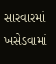સારવારમાં ખસેડવામાં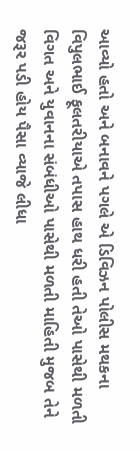આવ્યો હતો અને બનાવને પગલે એ ડિવિઝન પોલીસ મથકના વિપુલભાઈ ફૂલતરીયાએ તપાસ હાથ ધરી હતી તેઓ પાસેથી મળતી વિગત અને યુવાનના સંબંધીઓ પાસેથી મળતી માહિતી મુજબ તેને જરૂર પડી હોય પૈસા વ્યાજે લીધા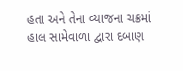હતા અને તેના વ્યાજના ચક્રમાં હાલ સામેવાળા દ્વારા દબાણ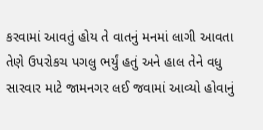કરવામાં આવતું હોય તે વાતનું મનમાં લાગી આવતા તેણે ઉપરોકચ પગલુ ભર્યું હતું અને હાલ તેને વધુ સારવાર માટે જામનગર લઈ જવામાં આવ્યો હોવાનું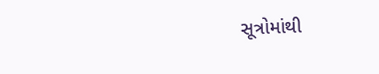સૂત્રોમાંથી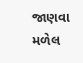જાણવા મળેલ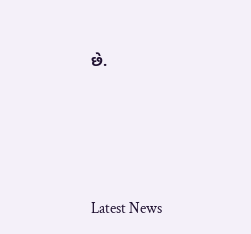છે.






Latest News